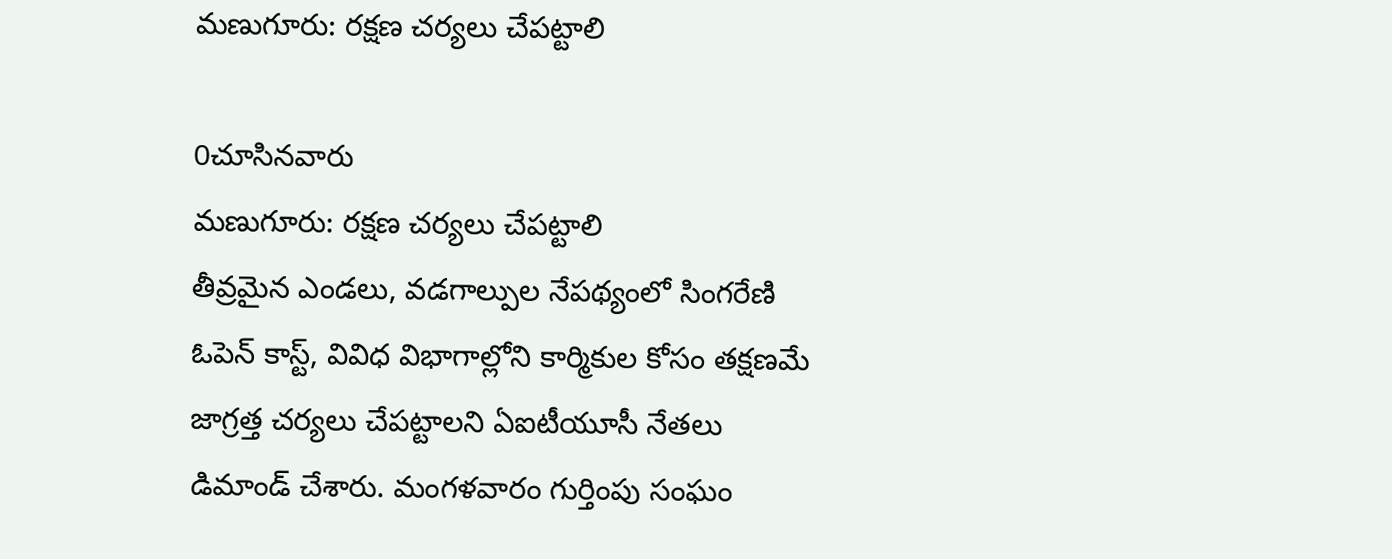మణుగూరు: రక్షణ చర్యలు చేపట్టాలి

0చూసినవారు
మణుగూరు: రక్షణ చర్యలు చేపట్టాలి
తీవ్రమైన ఎండలు, వడగాల్పుల నేపథ్యంలో సింగరేణి ఓపెన్ కాస్ట్, వివిధ విభాగాల్లోని కార్మికుల కోసం తక్షణమే జాగ్రత్త చర్యలు చేపట్టాలని ఏఐటీయూసీ నేతలు డిమాండ్ చేశారు. మంగళవారం గుర్తింపు సంఘం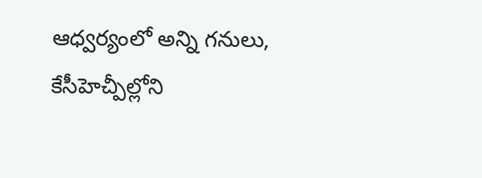ఆధ్వర్యంలో అన్ని గనులు, కేసీహెచ్పీల్లోని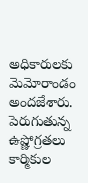అధికారులకు మెమోరాండం అందజేశారు. పెరుగుతున్న ఉష్ణోగ్రతలు కార్మికుల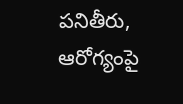పనితీరు, ఆరోగ్యంపై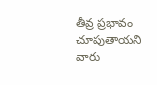తీవ్ర ప్రభావం చూపుతాయని వారు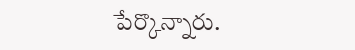పేర్కొన్నారు.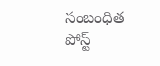సంబంధిత పోస్ట్